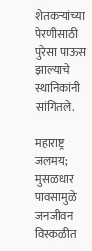शेतकर्‍यांच्या पेरणीसाठी पुरेसा पाऊस झाल्याचे स्थानिकांनी सांगितले.

महाराष्ट्र जलमय; मुसळधार पावसामुळे जनजीवन विस्कळीत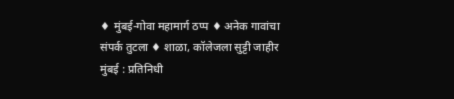♦ मुंबई-गोवा महामार्ग ठप्प ♦ अनेक गावांचा संपर्क तुटला ♦ शाळा, कॉलेजला सुट्टी जाहीर मुंबई : प्रतिनिधी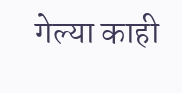गेल्या काही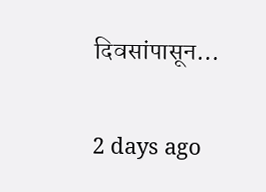दिवसांपासून…

2 days ago